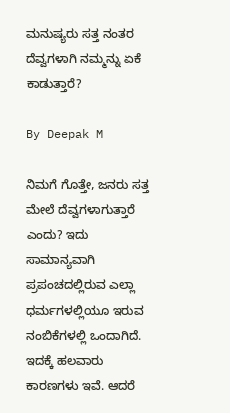ಮನುಷ್ಯರು ಸತ್ತ ನಂತರ ದೆವ್ವಗಳಾಗಿ ನಮ್ಮನ್ನು ಏಕೆ ಕಾಡುತ್ತಾರೆ?

By Deepak M

ನಿಮಗೆ ಗೊತ್ತೇ, ಜನರು ಸತ್ತ ಮೇಲೆ ದೆವ್ವಗಳಾಗುತ್ತಾರೆ ಎಂದು? ಇದು ಸಾಮಾನ್ಯವಾಗಿ ಪ್ರಪಂಚದಲ್ಲಿರುವ ಎಲ್ಲಾ ಧರ್ಮಗಳಲ್ಲಿಯೂ ಇರುವ ನಂಬಿಕೆಗಳಲ್ಲಿ ಒಂದಾಗಿದೆ. ಇದಕ್ಕೆ ಹಲವಾರು ಕಾರಣಗಳು ಇವೆ. ಆದರೆ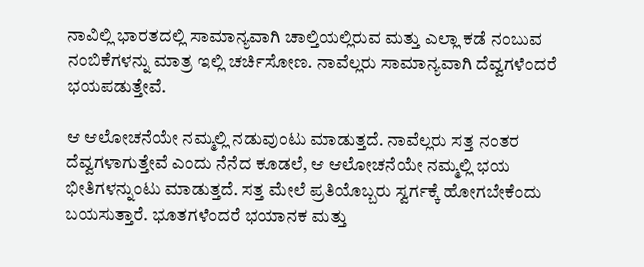ನಾವಿಲ್ಲಿ ಭಾರತದಲ್ಲಿ ಸಾಮಾನ್ಯವಾಗಿ ಚಾಲ್ತಿಯಲ್ಲಿರುವ ಮತ್ತು ಎಲ್ಲಾ ಕಡೆ ನಂಬುವ ನಂಬಿಕೆಗಳನ್ನು ಮಾತ್ರ ಇಲ್ಲಿ ಚರ್ಚಿಸೋಣ. ನಾವೆಲ್ಲರು ಸಾಮಾನ್ಯವಾಗಿ ದೆವ್ವಗಳೆಂದರೆ ಭಯಪಡುತ್ತೇವೆ.

ಆ ಆಲೋಚನೆಯೇ ನಮ್ಮಲ್ಲಿ ನಡುವುಂಟು ಮಾಡುತ್ತದೆ. ನಾವೆಲ್ಲರು ಸತ್ತ ನಂತರ ದೆವ್ವಗಳಾಗುತ್ತೇವೆ ಎಂದು ನೆನೆದ ಕೂಡಲೆ, ಆ ಆಲೋಚನೆಯೇ ನಮ್ಮಲ್ಲಿ ಭಯ ಭೀತಿಗಳನ್ನುಂಟು ಮಾಡುತ್ತದೆ. ಸತ್ತ ಮೇಲೆ ಪ್ರತಿಯೊಬ್ಬರು ಸ್ವರ್ಗಕ್ಕೆ ಹೋಗಬೇಕೆಂದು ಬಯಸುತ್ತಾರೆ. ಭೂತಗಳೆಂದರೆ ಭಯಾನಕ ಮತ್ತು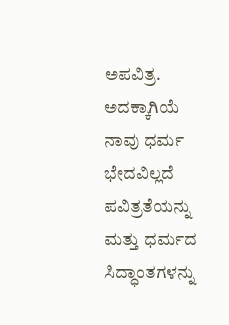ಅಪವಿತ್ರ. ಅದಕ್ಕಾಗಿಯೆ ನಾವು ಧರ್ಮ ಭೇದವಿಲ್ಲದೆ ಪವಿತ್ರತೆಯನ್ನು ಮತ್ತು ಧರ್ಮದ ಸಿದ್ಧಾಂತಗಳನ್ನು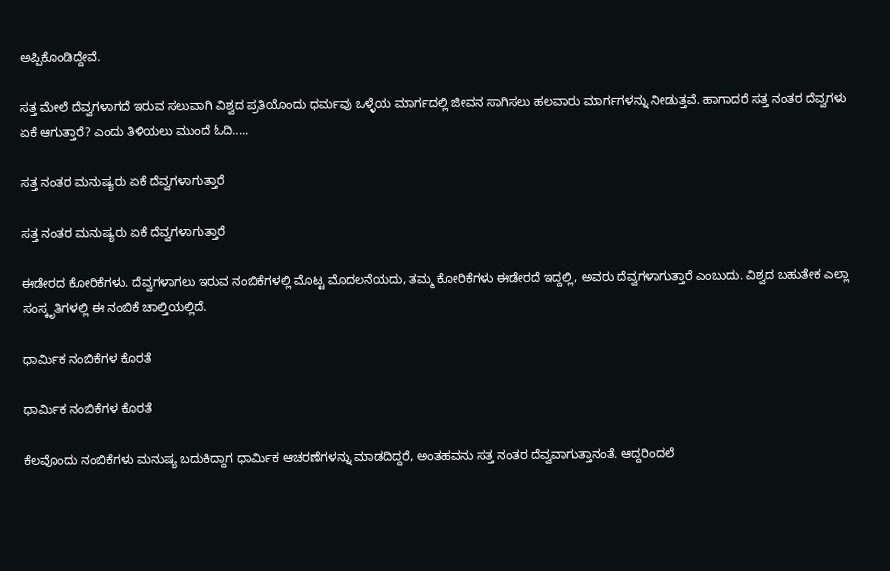ಅಪ್ಪಿಕೊಂಡಿದ್ದೇವೆ.

ಸತ್ತ ಮೇಲೆ ದೆವ್ವಗಳಾಗದೆ ಇರುವ ಸಲುವಾಗಿ ವಿಶ್ವದ ಪ್ರತಿಯೊಂದು ಧರ್ಮವು ಒಳ್ಳೆಯ ಮಾರ್ಗದಲ್ಲಿ ಜೀವನ ಸಾಗಿಸಲು ಹಲವಾರು ಮಾರ್ಗಗಳನ್ನು ನೀಡುತ್ತವೆ. ಹಾಗಾದರೆ ಸತ್ತ ನಂತರ ದೆವ್ವಗಳು ಏಕೆ ಆಗುತ್ತಾರೆ? ಎಂದು ತಿಳಿಯಲು ಮುಂದೆ ಓದಿ.....

ಸತ್ತ ನಂತರ ಮನುಷ್ಯರು ಏಕೆ ದೆವ್ವಗಳಾಗುತ್ತಾರೆ

ಸತ್ತ ನಂತರ ಮನುಷ್ಯರು ಏಕೆ ದೆವ್ವಗಳಾಗುತ್ತಾರೆ

ಈಡೇರದ ಕೋರಿಕೆಗಳು. ದೆವ್ವಗಳಾಗಲು ಇರುವ ನಂಬಿಕೆಗಳಲ್ಲಿ ಮೊಟ್ಟ ಮೊದಲನೆಯದು, ತಮ್ಮ ಕೋರಿಕೆಗಳು ಈಡೇರದೆ ಇದ್ದಲ್ಲಿ, ಅವರು ದೆವ್ವಗಳಾಗುತ್ತಾರೆ ಎಂಬುದು. ವಿಶ್ವದ ಬಹುತೇಕ ಎಲ್ಲಾ ಸಂಸ್ಕೃತಿಗಳಲ್ಲಿ ಈ ನಂಬಿಕೆ ಚಾಲ್ತಿಯಲ್ಲಿದೆ.

ಧಾರ್ಮಿಕ ನಂಬಿಕೆಗಳ ಕೊರತೆ

ಧಾರ್ಮಿಕ ನಂಬಿಕೆಗಳ ಕೊರತೆ

ಕೆಲವೊಂದು ನಂಬಿಕೆಗಳು ಮನುಷ್ಯ ಬದುಕಿದ್ದಾಗ ಧಾರ್ಮಿಕ ಆಚರಣೆಗಳನ್ನು ಮಾಡದಿದ್ದರೆ, ಅಂತಹವನು ಸತ್ತ ನಂತರ ದೆವ್ವವಾಗುತ್ತಾನಂತೆ. ಆದ್ದರಿಂದಲೆ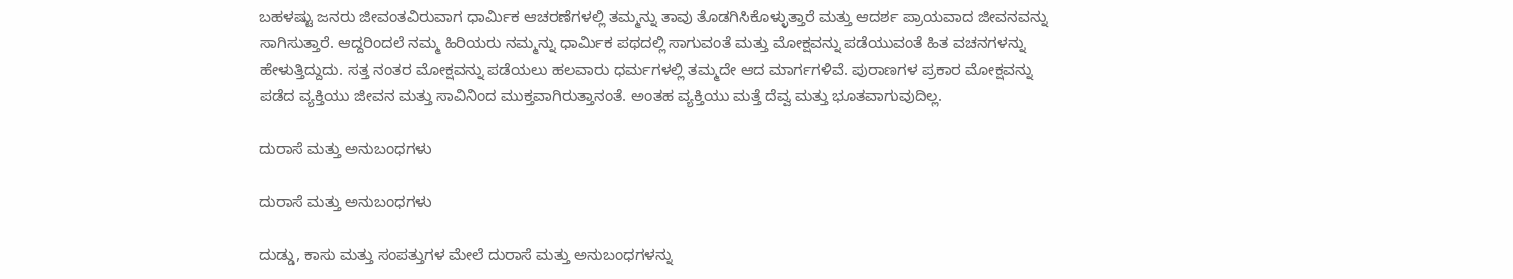ಬಹಳಷ್ಟು ಜನರು ಜೀವಂತವಿರುವಾಗ ಧಾರ್ಮಿಕ ಆಚರಣೆಗಳಲ್ಲಿ ತಮ್ಮನ್ನು ತಾವು ತೊಡಗಿಸಿಕೊಳ್ಳುತ್ತಾರೆ ಮತ್ತು ಆದರ್ಶ ಪ್ರಾಯವಾದ ಜೀವನವನ್ನು ಸಾಗಿಸುತ್ತಾರೆ. ಆದ್ದರಿಂದಲೆ ನಮ್ಮ ಹಿರಿಯರು ನಮ್ಮನ್ನು ಧಾರ್ಮಿಕ ಪಥದಲ್ಲಿ ಸಾಗುವಂತೆ ಮತ್ತು ಮೋಕ್ಷವನ್ನು ಪಡೆಯುವಂತೆ ಹಿತ ವಚನಗಳನ್ನು ಹೇಳುತ್ತಿದ್ದುದು. ಸತ್ತ ನಂತರ ಮೋಕ್ಷವನ್ನು ಪಡೆಯಲು ಹಲವಾರು ಧರ್ಮಗಳಲ್ಲಿ ತಮ್ಮದೇ ಆದ ಮಾರ್ಗಗಳಿವೆ. ಪುರಾಣಗಳ ಪ್ರಕಾರ ಮೋಕ್ಷವನ್ನು ಪಡೆದ ವ್ಯಕ್ತಿಯು ಜೀವನ ಮತ್ತು ಸಾವಿನಿಂದ ಮುಕ್ತವಾಗಿರುತ್ತಾನಂತೆ. ಅಂತಹ ವ್ಯಕ್ತಿಯು ಮತ್ತೆ ದೆವ್ವ ಮತ್ತು ಭೂತವಾಗುವುದಿಲ್ಲ.

ದುರಾಸೆ ಮತ್ತು ಅನುಬಂಧಗಳು

ದುರಾಸೆ ಮತ್ತು ಅನುಬಂಧಗಳು

ದುಡ್ಡು, ಕಾಸು ಮತ್ತು ಸಂಪತ್ತುಗಳ ಮೇಲೆ ದುರಾಸೆ ಮತ್ತು ಅನುಬಂಧಗಳನ್ನು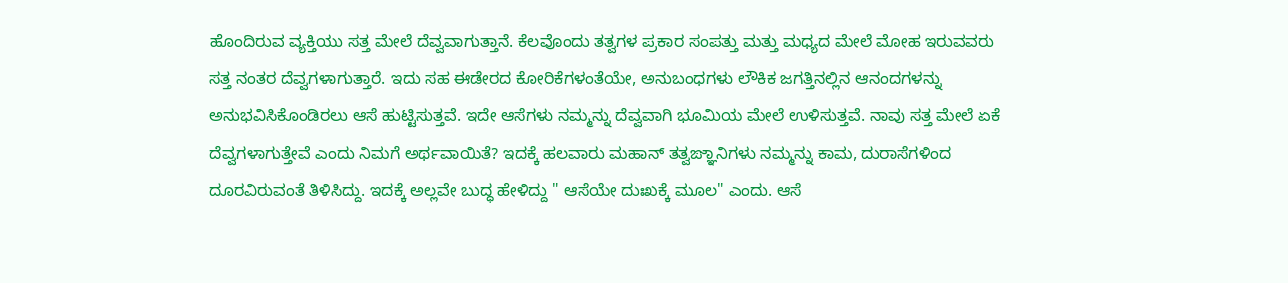ಹೊಂದಿರುವ ವ್ಯಕ್ತಿಯು ಸತ್ತ ಮೇಲೆ ದೆವ್ವವಾಗುತ್ತಾನೆ. ಕೆಲವೊಂದು ತತ್ವಗಳ ಪ್ರಕಾರ ಸಂಪತ್ತು ಮತ್ತು ಮಧ್ಯದ ಮೇಲೆ ಮೋಹ ಇರುವವರು ಸತ್ತ ನಂತರ ದೆವ್ವಗಳಾಗುತ್ತಾರೆ. ಇದು ಸಹ ಈಡೇರದ ಕೋರಿಕೆಗಳಂತೆಯೇ, ಅನುಬಂಧಗಳು ಲೌಕಿಕ ಜಗತ್ತಿನಲ್ಲಿನ ಆನಂದಗಳನ್ನು ಅನುಭವಿಸಿಕೊಂಡಿರಲು ಆಸೆ ಹುಟ್ಟಿಸುತ್ತವೆ. ಇದೇ ಆಸೆಗಳು ನಮ್ಮನ್ನು ದೆವ್ವವಾಗಿ ಭೂಮಿಯ ಮೇಲೆ ಉಳಿಸುತ್ತವೆ. ನಾವು ಸತ್ತ ಮೇಲೆ ಏಕೆ ದೆವ್ವಗಳಾಗುತ್ತೇವೆ ಎಂದು ನಿಮಗೆ ಅರ್ಥವಾಯಿತೆ? ಇದಕ್ಕೆ ಹಲವಾರು ಮಹಾನ್ ತತ್ವಙ್ಞಾನಿಗಳು ನಮ್ಮನ್ನು ಕಾಮ, ದುರಾಸೆಗಳಿಂದ ದೂರವಿರುವಂತೆ ತಿಳಿಸಿದ್ದು. ಇದಕ್ಕೆ ಅಲ್ಲವೇ ಬುದ್ಧ ಹೇಳಿದ್ದು " ಆಸೆಯೇ ದುಃಖಕ್ಕೆ ಮೂಲ" ಎಂದು. ಆಸೆ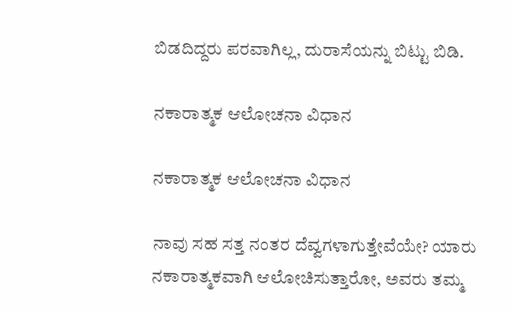ಬಿಡದಿದ್ದರು ಪರವಾಗಿಲ್ಲ, ದುರಾಸೆಯನ್ನು ಬಿಟ್ಟು ಬಿಡಿ.

ನಕಾರಾತ್ಮಕ ಆಲೋಚನಾ ವಿಧಾನ

ನಕಾರಾತ್ಮಕ ಆಲೋಚನಾ ವಿಧಾನ

ನಾವು ಸಹ ಸತ್ತ ನಂತರ ದೆವ್ವಗಳಾಗುತ್ತೇವೆಯೇ? ಯಾರು ನಕಾರಾತ್ಮಕವಾಗಿ ಆಲೋಚಿಸುತ್ತಾರೋ, ಅವರು ತಮ್ಮ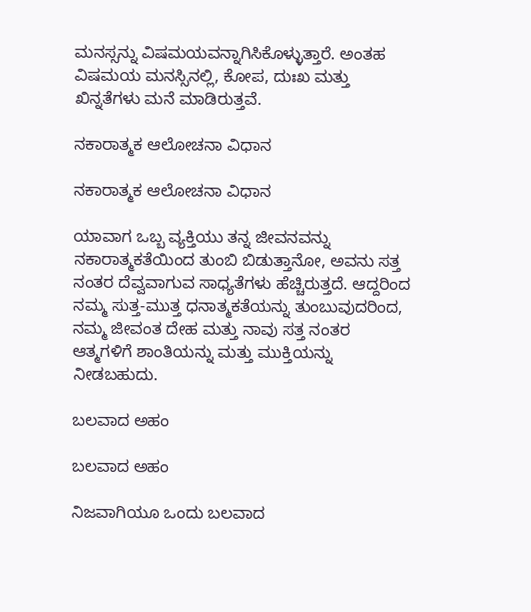ಮನಸ್ಸನ್ನು ವಿಷಮಯವನ್ನಾಗಿಸಿಕೊಳ್ಳುತ್ತಾರೆ. ಅಂತಹ ವಿಷಮಯ ಮನಸ್ಸಿನಲ್ಲಿ, ಕೋಪ, ದುಃಖ ಮತ್ತು ಖಿನ್ನತೆಗಳು ಮನೆ ಮಾಡಿರುತ್ತವೆ.

ನಕಾರಾತ್ಮಕ ಆಲೋಚನಾ ವಿಧಾನ

ನಕಾರಾತ್ಮಕ ಆಲೋಚನಾ ವಿಧಾನ

ಯಾವಾಗ ಒಬ್ಬ ವ್ಯಕ್ತಿಯು ತನ್ನ ಜೀವನವನ್ನು ನಕಾರಾತ್ಮಕತೆಯಿಂದ ತುಂಬಿ ಬಿಡುತ್ತಾನೋ, ಅವನು ಸತ್ತ ನಂತರ ದೆವ್ವವಾಗುವ ಸಾಧ್ಯತೆಗಳು ಹೆಚ್ಚಿರುತ್ತದೆ. ಆದ್ದರಿಂದ ನಮ್ಮ ಸುತ್ತ-ಮುತ್ತ ಧನಾತ್ಮಕತೆಯನ್ನು ತುಂಬುವುದರಿಂದ, ನಮ್ಮ ಜೀವಂತ ದೇಹ ಮತ್ತು ನಾವು ಸತ್ತ ನಂತರ ಆತ್ಮಗಳಿಗೆ ಶಾಂತಿಯನ್ನು ಮತ್ತು ಮುಕ್ತಿಯನ್ನು ನೀಡಬಹುದು.

ಬಲವಾದ ಅಹಂ

ಬಲವಾದ ಅಹಂ

ನಿಜವಾಗಿಯೂ ಒಂದು ಬಲವಾದ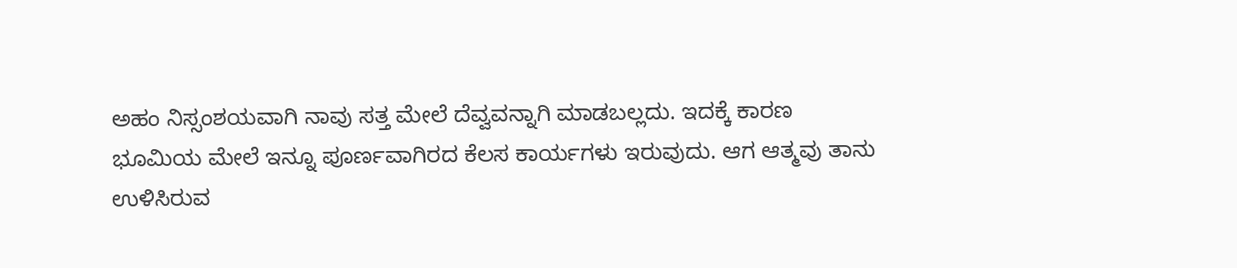ಅಹಂ ನಿಸ್ಸಂಶಯವಾಗಿ ನಾವು ಸತ್ತ ಮೇಲೆ ದೆವ್ವವನ್ನಾಗಿ ಮಾಡಬಲ್ಲದು. ಇದಕ್ಕೆ ಕಾರಣ ಭೂಮಿಯ ಮೇಲೆ ಇನ್ನೂ ಪೂರ್ಣವಾಗಿರದ ಕೆಲಸ ಕಾರ್ಯಗಳು ಇರುವುದು. ಆಗ ಆತ್ಮವು ತಾನು ಉಳಿಸಿರುವ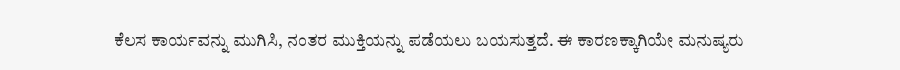ಕೆಲಸ ಕಾರ್ಯವನ್ನು ಮುಗಿಸಿ, ನಂತರ ಮುಕ್ತಿಯನ್ನು ಪಡೆಯಲು ಬಯಸುತ್ತದೆ. ಈ ಕಾರಣಕ್ಕಾಗಿಯೇ ಮನುಷ್ಯರು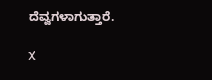ದೆವ್ವಗಳಾಗುತ್ತಾರೆ.

X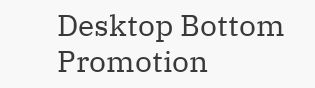Desktop Bottom Promotion